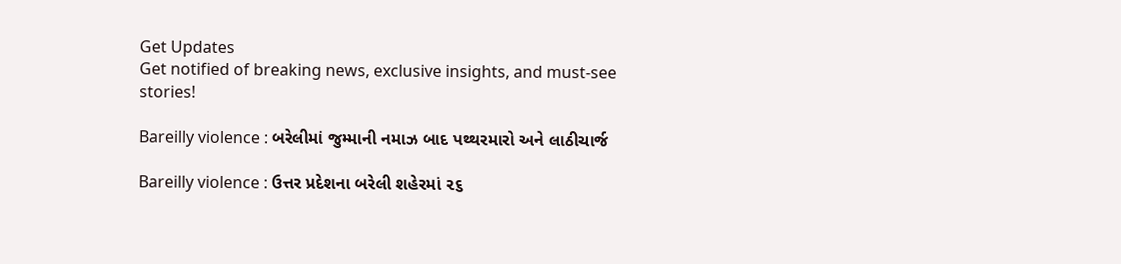Get Updates
Get notified of breaking news, exclusive insights, and must-see stories!

Bareilly violence : બરેલીમાં જુમ્માની નમાઝ બાદ પથ્થરમારો અને લાઠીચાર્જ

Bareilly violence : ઉત્તર પ્રદેશના બરેલી શહેરમાં ૨૬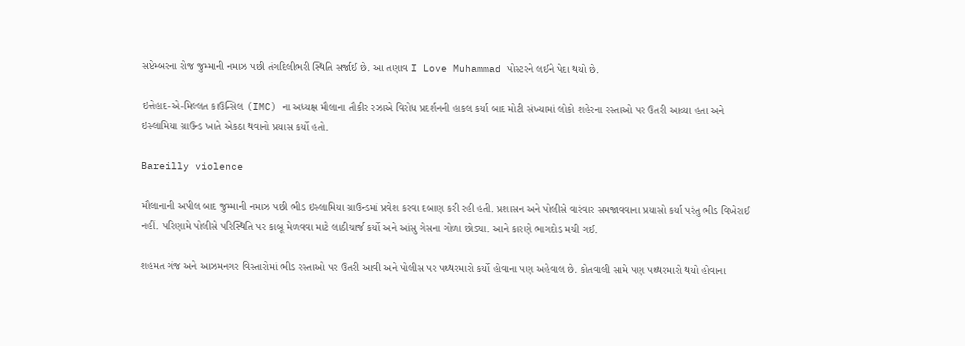સપ્ટેમ્બરના રોજ જુમ્માની નમાઝ પછી તંગદિલીભરી સ્થિતિ સર્જાઈ છે. આ તણાવ I Love Muhammad પોસ્ટરને લઈને પેદા થયો છે.

ઇત્તેહાદ-એ-મિલ્લત કાઉન્સિલ (IMC) ના અધ્યક્ષ મૌલાના તૌકીર રઝાએ વિરોધ પ્રદર્શનની હાકલ કર્યા બાદ મોટી સંખ્યામાં લોકો શહેરના રસ્તાઓ પર ઉતરી આવ્યા હતા અને ઇસ્લામિયા ગ્રાઉન્ડ ખાતે એકઠા થવાનો પ્રયાસ કર્યો હતો.

Bareilly violence

મૌલાનાની અપીલ બાદ જુમ્માની નમાઝ પછી ભીડ ઇસ્લામિયા ગ્રાઉન્ડમાં પ્રવેશ કરવા દબાણ કરી રહી હતી. પ્રશાસન અને પોલીસે વારંવાર સમજાવવાના પ્રયાસો કર્યા પરંતુ ભીડ વિખેરાઈ નહીં. પરિણામે પોલીસે પરિસ્થિતિ પર કાબૂ મેળવવા માટે લાઠીચાર્જ કર્યો અને આંસુ ગેસના ગોળા છોડ્યા. આને કારણે ભાગદોડ મચી ગઈ.

શહમત ગંજ અને આઝમનગર વિસ્તારોમાં ભીડ રસ્તાઓ પર ઉતરી આવી અને પોલીસ પર પથ્થરમારો કર્યો હોવાના પણ અહેવાલ છે. કોતવાલી સામે પણ પથ્થરમારો થયો હોવાના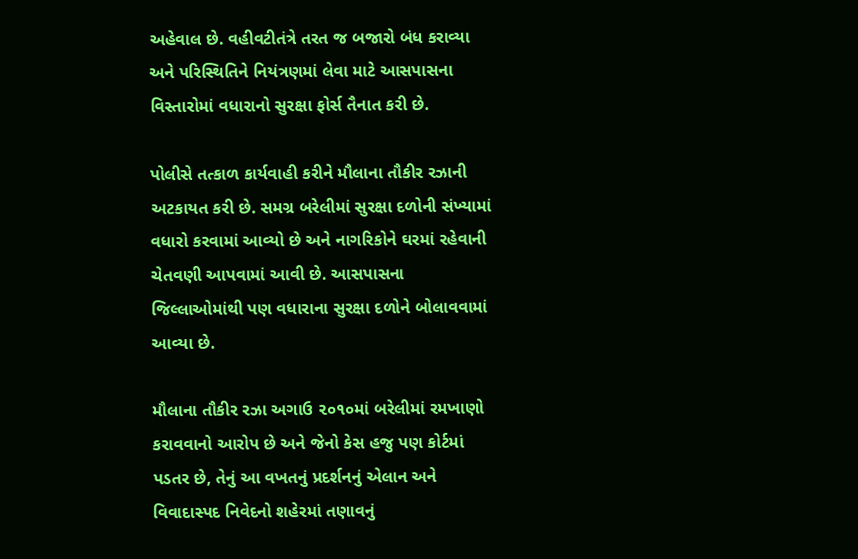અહેવાલ છે. વહીવટીતંત્રે તરત જ બજારો બંધ કરાવ્યા અને પરિસ્થિતિને નિયંત્રણમાં લેવા માટે આસપાસના વિસ્તારોમાં વધારાનો સુરક્ષા ફોર્સ તૈનાત કરી છે.

પોલીસે તત્કાળ કાર્યવાહી કરીને મૌલાના તૌકીર રઝાની અટકાયત કરી છે. સમગ્ર બરેલીમાં સુરક્ષા દળોની સંખ્યામાં વધારો કરવામાં આવ્યો છે અને નાગરિકોને ઘરમાં રહેવાની ચેતવણી આપવામાં આવી છે. આસપાસના જિલ્લાઓમાંથી પણ વધારાના સુરક્ષા દળોને બોલાવવામાં આવ્યા છે.

મૌલાના તૌકીર રઝા અગાઉ ૨૦૧૦માં બરેલીમાં રમખાણો કરાવવાનો આરોપ છે અને જેનો કેસ હજુ પણ કોર્ટમાં પડતર છે, તેનું આ વખતનું પ્રદર્શનનું એલાન અને વિવાદાસ્પદ નિવેદનો શહેરમાં તણાવનું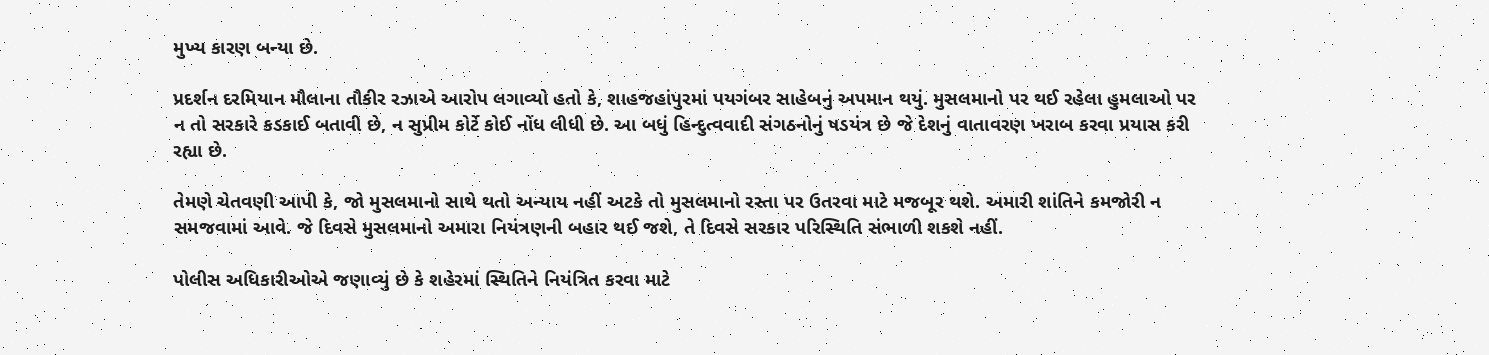મુખ્ય કારણ બન્યા છે.

પ્રદર્શન દરમિયાન મૌલાના તૌકીર રઝાએ આરોપ લગાવ્યો હતો કે, શાહજહાંપુરમાં પયગંબર સાહેબનું અપમાન થયું. મુસલમાનો પર થઈ રહેલા હુમલાઓ પર ન તો સરકારે કડકાઈ બતાવી છે, ન સુપ્રીમ કોર્ટે કોઈ નોંધ લીધી છે. આ બધું હિન્દુત્વવાદી સંગઠનોનું ષડયંત્ર છે જે દેશનું વાતાવરણ ખરાબ કરવા પ્રયાસ કરી રહ્યા છે.

તેમણે ચેતવણી આપી કે, જો મુસલમાનો સાથે થતો અન્યાય નહીં અટકે તો મુસલમાનો રસ્તા પર ઉતરવા માટે મજબૂર થશે. અમારી શાંતિને કમજોરી ન સમજવામાં આવે. જે દિવસે મુસલમાનો અમારા નિયંત્રણની બહાર થઈ જશે, તે દિવસે સરકાર પરિસ્થિતિ સંભાળી શકશે નહીં.

પોલીસ અધિકારીઓએ જણાવ્યું છે કે શહેરમાં સ્થિતિને નિયંત્રિત કરવા માટે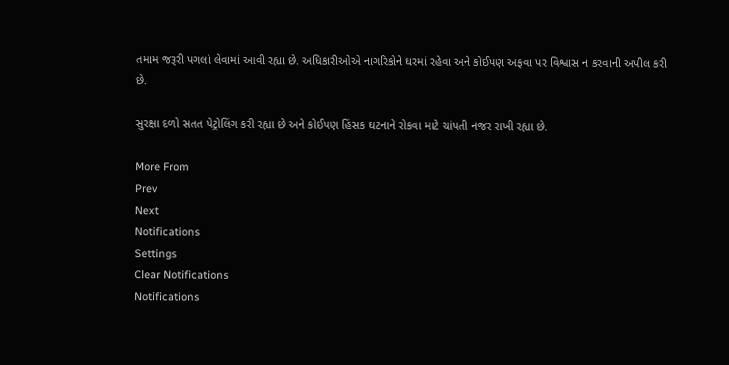તમામ જરૂરી પગલાં લેવામાં આવી રહ્યા છે. અધિકારીઓએ નાગરિકોને ઘરમાં રહેવા અને કોઈપણ અફવા પર વિશ્વાસ ન કરવાની અપીલ કરી છે.

સુરક્ષા દળો સતત પેટ્રોલિંગ કરી રહ્યા છે અને કોઈપણ હિંસક ઘટનાને રોકવા માટે ચાંપતી નજર રાખી રહ્યા છે.

More From
Prev
Next
Notifications
Settings
Clear Notifications
Notifications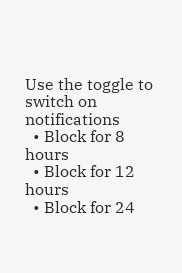Use the toggle to switch on notifications
  • Block for 8 hours
  • Block for 12 hours
  • Block for 24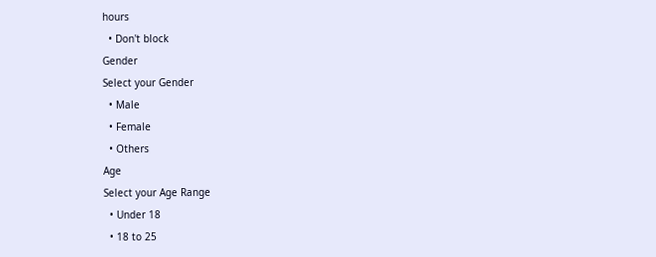hours
  • Don't block
Gender
Select your Gender
  • Male
  • Female
  • Others
Age
Select your Age Range
  • Under 18
  • 18 to 25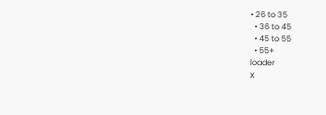• 26 to 35
  • 36 to 45
  • 45 to 55
  • 55+
loader
X